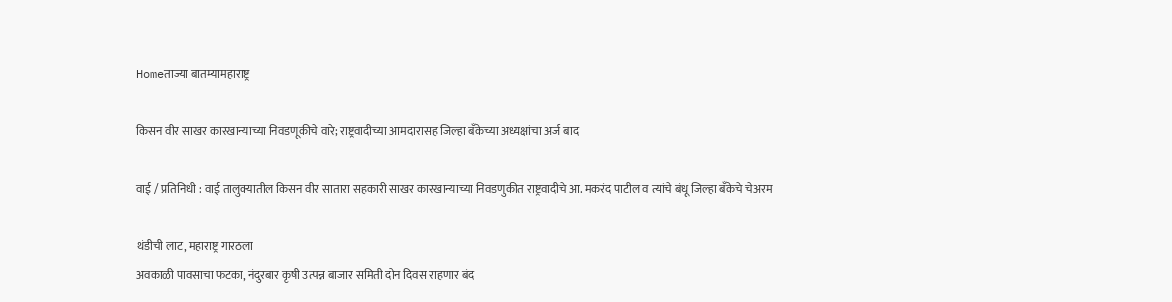Homeताज्या बातम्यामहाराष्ट्र

किसन वीर साखर कारखान्याच्या निवडणूकीचे वारे; राष्ट्रवादीच्या आमदारासह जिल्हा बँकेच्या अध्यक्षांचा अर्ज बाद

वाई / प्रतिनिधी : वाई तालुक्यातील किसन वीर सातारा सहकारी साखर कारखान्याच्या निवडणुकीत राष्ट्रवादीचे आ. मकरंद पाटील व त्यांचे बंधू जिल्हा बँकेचे चेअरम

थंडीची लाट, महाराष्ट्र गारठला
अवकाळी पावसाचा फटका, नंदुरबार कृषी उत्पन्न बाजार समिती दोन दिवस राहणार बंद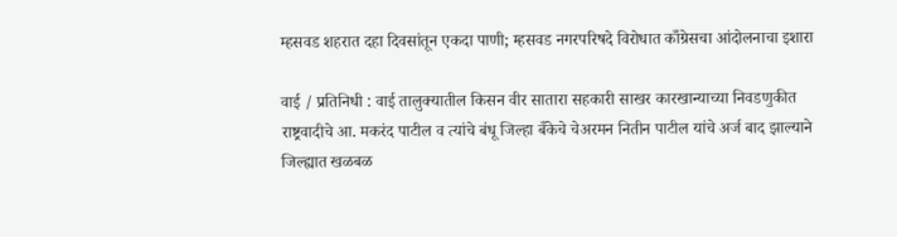म्हसवड शहरात दहा दिवसांतून एकदा पाणी; म्हसवड नगरपरिषदे विरोधात काँग्रेसचा आंदोलनाचा इशारा

वाई / प्रतिनिधी : वाई तालुक्यातील किसन वीर सातारा सहकारी साखर कारखान्याच्या निवडणुकीत राष्ट्रवादीचे आ. मकरंद पाटील व त्यांचे बंधू जिल्हा बँकेचे चेअरमन नितीन पाटील यांचे अर्ज बाद झाल्याने जिल्ह्यात खळबळ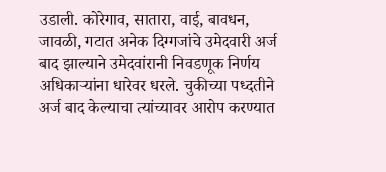उडाली. कोरेगाव, सातारा, वाई, बावधन, जावळी, गटात अनेक दिग्गजांचे उमेदवारी अर्ज बाद झाल्याने उमेदवांरानी निवडणूक निर्णय अधिकार्‍यांना धारेवर धरले. चुकीच्या पध्दतीने अर्ज बाद केल्याचा त्यांच्यावर आरोप करण्यात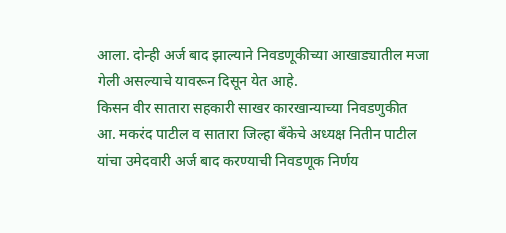आला. दोन्ही अर्ज बाद झाल्याने निवडणूकीच्या आखाड्यातील मजा गेली असल्याचे यावरून दिसून येत आहे.
किसन वीर सातारा सहकारी साखर कारखान्याच्या निवडणुकीत आ. मकरंद पाटील व सातारा जिल्हा बँकेचे अध्यक्ष नितीन पाटील यांचा उमेदवारी अर्ज बाद करण्याची निवडणूक निर्णय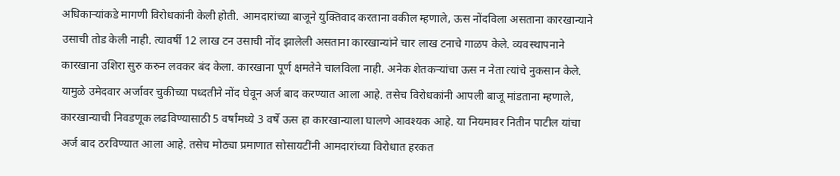अधिकार्‍यांकडे मागणी विरोधकांनी केली होती. आमदारांच्या बाजूने युक्तिवाद करताना वकील म्हणाले, ऊस नोंदविला असताना कारखान्याने उसाची तोड केली नाही. त्यावर्षी 12 लाख टन उसाची नोंद झालेली असताना कारखान्यांने चार लाख टनाचे गाळप केले. व्यवस्थापनाने कारखाना उशिरा सुरु करुन लवकर बंद केला. कारखाना पूर्ण क्षमतेने चालविला नाही. अनेक शेतकर्‍यांचा ऊस न नेता त्यांचे नुकसान केले. यामुळे उमेदवार अर्जावर चुकीच्या पध्दतीने नोंद घेवून अर्ज बाद करण्यात आला आहे. तसेच विरोधकांनी आपली बाजू मांडताना म्हणाले, कारखान्याची निवडणूक लढविण्यासाठी 5 वर्षांमध्ये 3 वर्षे ऊस हा कारखान्याला घालणे आवश्यक आहे. या नियमावर नितीन पाटील यांचा अर्ज बाद ठरविण्यात आला आहे. तसेच मोठ्या प्रमाणात सोसायटींनी आमदारांच्या विरोधात हरकत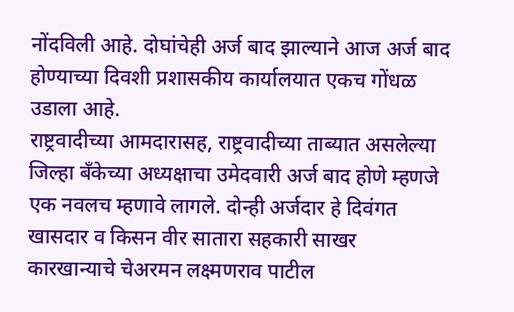नोंदविली आहे. दोघांचेही अर्ज बाद झाल्याने आज अर्ज बाद होण्याच्या दिवशी प्रशासकीय कार्यालयात एकच गोंधळ उडाला आहे.
राष्ट्रवादीच्या आमदारासह, राष्ट्रवादीच्या ताब्यात असलेल्या जिल्हा बँकेच्या अध्यक्षाचा उमेदवारी अर्ज बाद होणे म्हणजे एक नवलच म्हणावे लागले. दोन्ही अर्जदार हे दिवंगत खासदार व किसन वीर सातारा सहकारी साखर कारखान्याचे चेअरमन लक्ष्मणराव पाटील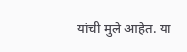यांची मुले आहेत. या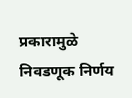प्रकारामुळे निवडणूक निर्णय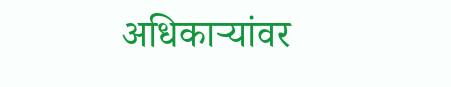अधिकार्‍यांवर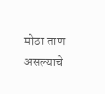मोठा ताण असल्याचे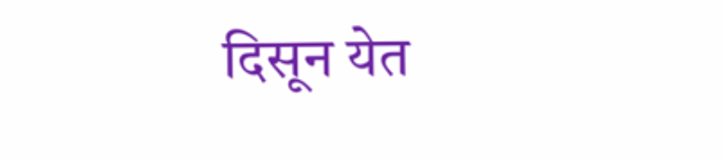दिसून येत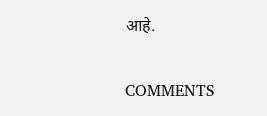आहे.

COMMENTS